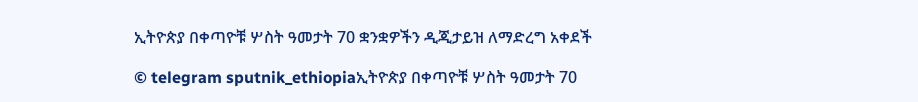ኢትዮጵያ በቀጣዮቹ ሦስት ዓመታት 70 ቋንቋዎችን ዲጂታይዝ ለማድረግ አቀደች

© telegram sputnik_ethiopiaኢትዮጵያ በቀጣዮቹ ሦስት ዓመታት 70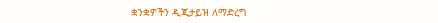ቋንቋዎችን ዲጂታይዝ ለማድረግ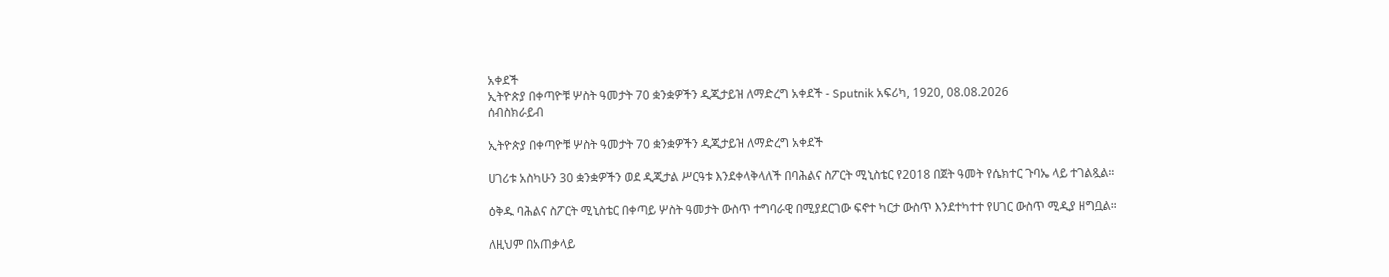አቀደች
ኢትዮጵያ በቀጣዮቹ ሦስት ዓመታት 70 ቋንቋዎችን ዲጂታይዝ ለማድረግ አቀደች - Sputnik አፍሪካ, 1920, 08.08.2026
ሰብስክራይብ

ኢትዮጵያ በቀጣዮቹ ሦስት ዓመታት 70 ቋንቋዎችን ዲጂታይዝ ለማድረግ አቀደች

ሀገሪቱ አስካሁን 30 ቋንቋዎችን ወደ ዲጂታል ሥርዓቱ እንደቀላቅላለች በባሕልና ስፖርት ሚኒስቴር የ2018 በጀት ዓመት የሴክተር ጉባኤ ላይ ተገልጿል።

ዕቅዱ ባሕልና ስፖርት ሚኒስቴር በቀጣይ ሦስት ዓመታት ውስጥ ተግባራዊ በሚያደርገው ፍኖተ ካርታ ውስጥ እንደተካተተ የሀገር ውስጥ ሚዲያ ዘግቧል።

ለዚህም በአጠቃላይ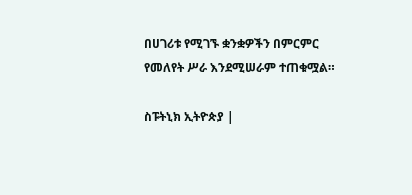በሀገሪቱ የሚገኙ ቋንቋዎችን በምርምር የመለየት ሥራ እንደሚሠራም ተጠቁሟል።

ስፑትኒክ ኢትዮጵያ |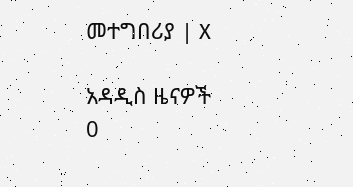መተግበሪያ | X

አዳዲስ ዜናዎች
0